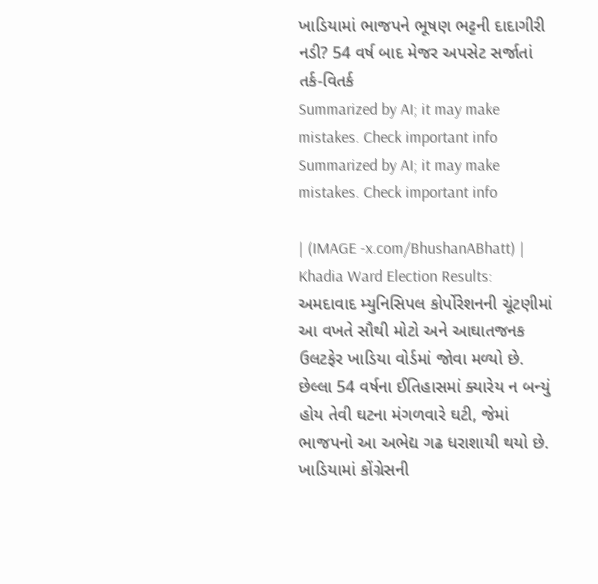ખાડિયામાં ભાજપને ભૂષણ ભટ્ટની દાદાગીરી નડી? 54 વર્ષ બાદ મેજર અપસેટ સર્જાતાં તર્ક-વિતર્ક
Summarized by AI; it may make mistakes. Check important info
Summarized by AI; it may make mistakes. Check important info

| (IMAGE -x.com/BhushanABhatt) |
Khadia Ward Election Results: અમદાવાદ મ્યુનિસિપલ કોર્પોરેશનની ચૂંટણીમાં આ વખતે સૌથી મોટો અને આઘાતજનક ઉલટફેર ખાડિયા વોર્ડમાં જોવા મળ્યો છે. છેલ્લા 54 વર્ષના ઈતિહાસમાં ક્યારેય ન બન્યું હોય તેવી ઘટના મંગળવારે ઘટી, જેમાં ભાજપનો આ અભેદ્ય ગઢ ધરાશાયી થયો છે. ખાડિયામાં કોંગ્રેસની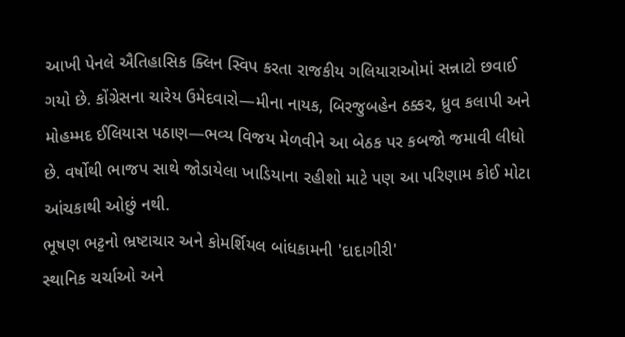આખી પેનલે ઐતિહાસિક ક્લિન સ્વિપ કરતા રાજકીય ગલિયારાઓમાં સન્નાટો છવાઈ ગયો છે. કોંગ્રેસના ચારેય ઉમેદવારો—મીના નાયક, બિરજુબહેન ઠક્કર, ધ્રુવ કલાપી અને મોહમ્મદ ઈલિયાસ પઠાણ—ભવ્ય વિજય મેળવીને આ બેઠક પર કબજો જમાવી લીધો છે. વર્ષોથી ભાજપ સાથે જોડાયેલા ખાડિયાના રહીશો માટે પણ આ પરિણામ કોઈ મોટા આંચકાથી ઓછું નથી.
ભૂષણ ભટ્ટનો ભ્રષ્ટાચાર અને કોમર્શિયલ બાંધકામની 'દાદાગીરી'
સ્થાનિક ચર્ચાઓ અને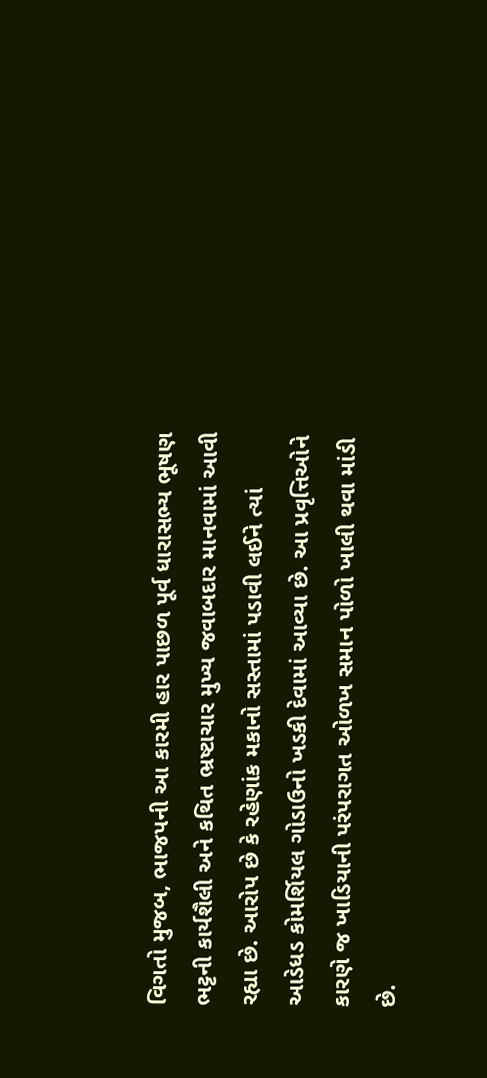વિગતો મુજબ, ભાજપની આ કારમી હાર પાછળ પૂર્વ ધારાસભ્ય ભૂષણ ભટ્ટની કાર્યશૈલી અને કથિત ભ્રષ્ટાચાર મુખ્ય જવાબદાર માનવામાં આવી રહ્યા છે. આરોપ છે કે રહેણાંક મકાનો સસ્તામાં પડાવી લઈને ત્યાં આડેધડ કોમર્શિયલ ગોડાઉનો ખડકી દેવામાં આવ્યા છે. આ પ્રવૃત્તિઓને કારણે જ ખાડિયાની પરંપરાગત ઓળખ સમાન પોળો ખાલી થવા માંડી છે.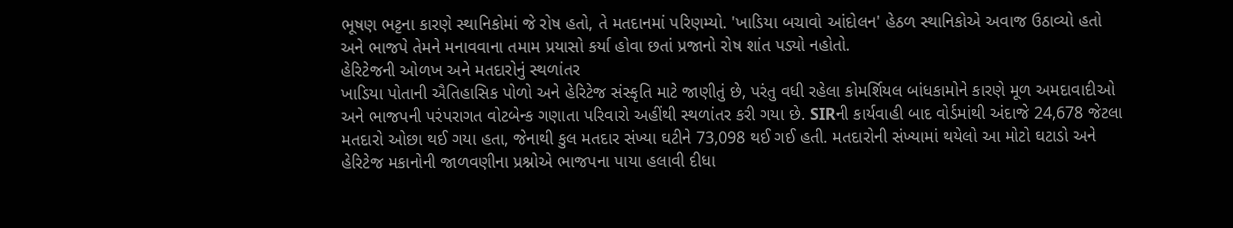ભૂષણ ભટ્ટના કારણે સ્થાનિકોમાં જે રોષ હતો, તે મતદાનમાં પરિણમ્યો. 'ખાડિયા બચાવો આંદોલન' હેઠળ સ્થાનિકોએ અવાજ ઉઠાવ્યો હતો અને ભાજપે તેમને મનાવવાના તમામ પ્રયાસો કર્યા હોવા છતાં પ્રજાનો રોષ શાંત પડ્યો નહોતો.
હેરિટેજની ઓળખ અને મતદારોનું સ્થળાંતર
ખાડિયા પોતાની ઐતિહાસિક પોળો અને હેરિટેજ સંસ્કૃતિ માટે જાણીતું છે, પરંતુ વધી રહેલા કોમર્શિયલ બાંધકામોને કારણે મૂળ અમદાવાદીઓ અને ભાજપની પરંપરાગત વોટબેન્ક ગણાતા પરિવારો અહીંથી સ્થળાંતર કરી ગયા છે. SIRની કાર્યવાહી બાદ વોર્ડમાંથી અંદાજે 24,678 જેટલા મતદારો ઓછા થઈ ગયા હતા, જેનાથી કુલ મતદાર સંખ્યા ઘટીને 73,098 થઈ ગઈ હતી. મતદારોની સંખ્યામાં થયેલો આ મોટો ઘટાડો અને હેરિટેજ મકાનોની જાળવણીના પ્રશ્નોએ ભાજપના પાયા હલાવી દીધા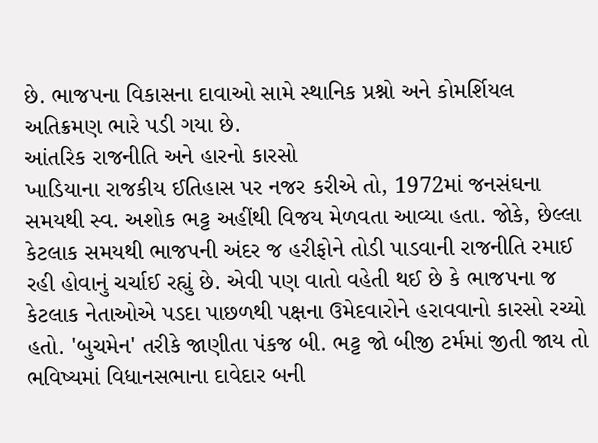છે. ભાજપના વિકાસના દાવાઓ સામે સ્થાનિક પ્રશ્નો અને કોમર્શિયલ અતિક્રમણ ભારે પડી ગયા છે.
આંતરિક રાજનીતિ અને હારનો કારસો
ખાડિયાના રાજકીય ઈતિહાસ પર નજર કરીએ તો, 1972માં જનસંઘના સમયથી સ્વ. અશોક ભટ્ટ અહીંથી વિજય મેળવતા આવ્યા હતા. જોકે, છેલ્લા કેટલાક સમયથી ભાજપની અંદર જ હરીફોને તોડી પાડવાની રાજનીતિ રમાઈ રહી હોવાનું ચર્ચાઈ રહ્યું છે. એવી પણ વાતો વહેતી થઈ છે કે ભાજપના જ કેટલાક નેતાઓએ પડદા પાછળથી પક્ષના ઉમેદવારોને હરાવવાનો કારસો રચ્યો હતો. 'બુચમેન' તરીકે જાણીતા પંકજ બી. ભટ્ટ જો બીજી ટર્મમાં જીતી જાય તો ભવિષ્યમાં વિધાનસભાના દાવેદાર બની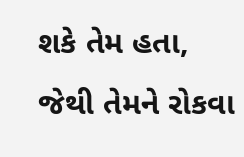શકે તેમ હતા, જેથી તેમને રોકવા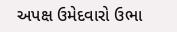અપક્ષ ઉમેદવારો ઉભા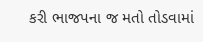કરી ભાજપના જ મતો તોડવામાં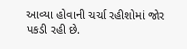આવ્યા હોવાની ચર્ચા રહીશોમાં જોર પકડી રહી છે.